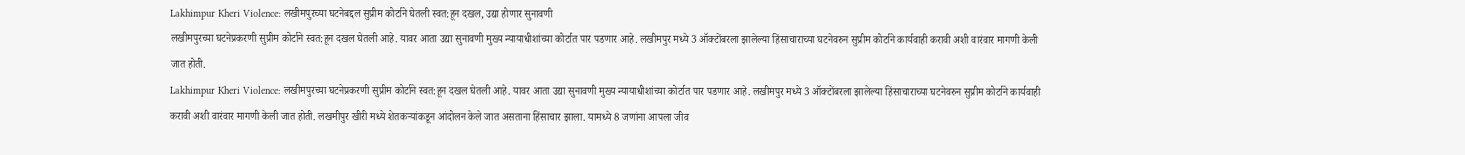Lakhimpur Kheri Violence: लखीमपुरच्या घटनेबद्दल सुप्रीम कोर्टाने घेतली स्वत:हून दखल, उद्या होणार सुनावणी
लखीमपुरच्या घटनेप्रकरणी सुप्रीम कोर्टाने स्वत:हून दखल घेतली आहे. यावर आता उद्या सुनावणी मुख्य न्यायाधीशांच्या कोर्टात पार पडणार आहे. लखीमपुर मध्ये 3 ऑक्टोंबरला झालेल्या हिंसाचाराच्या घटनेवरुन सुप्रीम कोर्टाने कार्यवाही करावी अशी वारंवार मागणी केली जात होती.
Lakhimpur Kheri Violence: लखीमपुरच्या घटनेप्रकरणी सुप्रीम कोर्टाने स्वत:हून दखल घेतली आहे. यावर आता उद्या सुनावणी मुख्य न्यायाधीशांच्या कोर्टात पार पडणार आहे. लखीमपुर मध्ये 3 ऑक्टोंबरला झालेल्या हिंसाचाराच्या घटनेवरुन सुप्रीम कोर्टाने कार्यवाही करावी अशी वारंवार मागणी केली जात होती. लखमीपुर खीरी मध्ये शेतकऱ्यांकडून आंदोलन केले जात असताना हिंसाचार झाला. यामध्ये 8 जणांना आपला जीव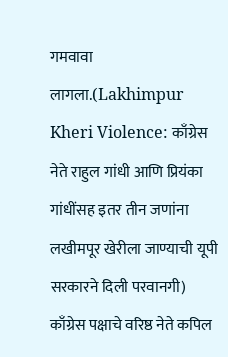गमवावा लागला.(Lakhimpur Kheri Violence: काँग्रेस नेते राहुल गांधी आणि प्रियंका गांधींसह इतर तीन जणांना लखीमपूर खेरीला जाण्याची यूपी सरकारने दिली परवानगी)
काँग्रेस पक्षाचे वरिष्ठ नेते कपिल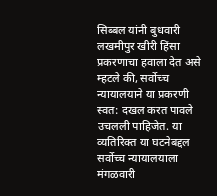सिब्बल यांनी बुधवारी लखमीपुर खीरी हिंसा प्रकरणाचा हवाला देत असे म्हटले की, सर्वोच्च न्यायालयाने या प्रकरणी स्वत: दखल करत पावले उचलली पाहिजेत. या व्यतिरिक्त या घटनेबद्दल सर्वोच्च न्यायालयाला मंगळवारी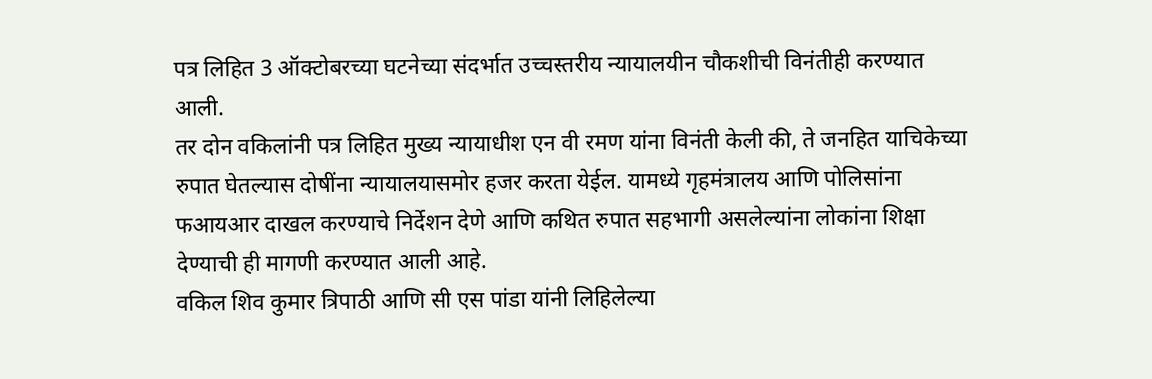पत्र लिहित 3 ऑक्टोबरच्या घटनेच्या संदर्भात उच्चस्तरीय न्यायालयीन चौकशीची विनंतीही करण्यात आली.
तर दोन वकिलांनी पत्र लिहित मुख्य न्यायाधीश एन वी रमण यांना विनंती केली की, ते जनहित याचिकेच्या रुपात घेतल्यास दोषींना न्यायालयासमोर हजर करता येईल. यामध्ये गृहमंत्रालय आणि पोलिसांना फआयआर दाखल करण्याचे निर्देशन देणे आणि कथित रुपात सहभागी असलेल्यांना लोकांना शिक्षा देण्याची ही मागणी करण्यात आली आहे.
वकिल शिव कुमार त्रिपाठी आणि सी एस पांडा यांनी लिहिलेल्या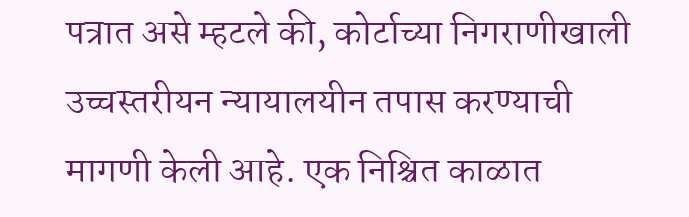पत्रात असे म्हटले की, कोर्टाच्या निगराणीखाली उच्चस्तरीयन न्यायालयीन तपास करण्याची मागणी केली आहे. एक निश्चित काळात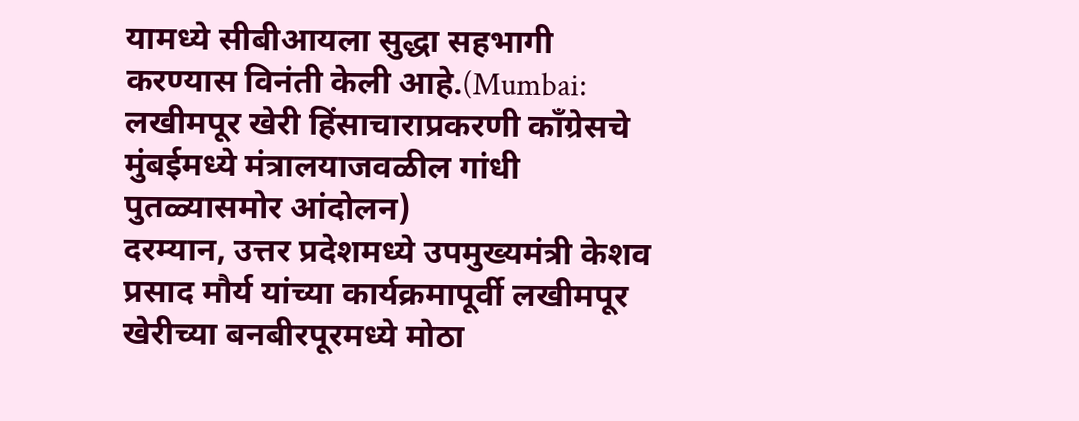यामध्ये सीबीआयला सुद्धा सहभागी करण्यास विनंती केली आहे.(Mumbai: लखीमपूर खेरी हिंसाचाराप्रकरणी काँग्रेसचे मुंबईमध्ये मंत्रालयाजवळील गांधी पुतळ्यासमोर आंदोलन)
दरम्यान, उत्तर प्रदेशमध्ये उपमुख्यमंत्री केशव प्रसाद मौर्य यांच्या कार्यक्रमापूर्वी लखीमपूर खेरीच्या बनबीरपूरमध्ये मोठा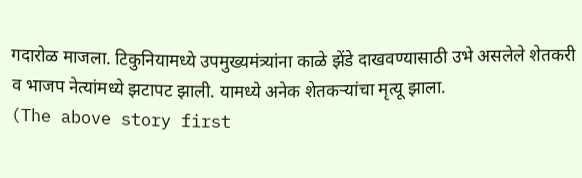गदारोळ माजला. टिकुनियामध्ये उपमुख्यमंत्र्यांना काळे झेंडे दाखवण्यासाठी उभे असलेले शेतकरी व भाजप नेत्यांमध्ये झटापट झाली. यामध्ये अनेक शेतकऱ्यांचा मृत्यू झाला.
(The above story first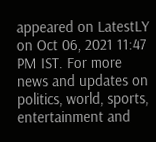appeared on LatestLY on Oct 06, 2021 11:47 PM IST. For more news and updates on politics, world, sports, entertainment and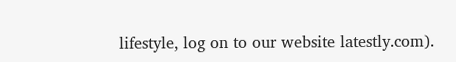lifestyle, log on to our website latestly.com).